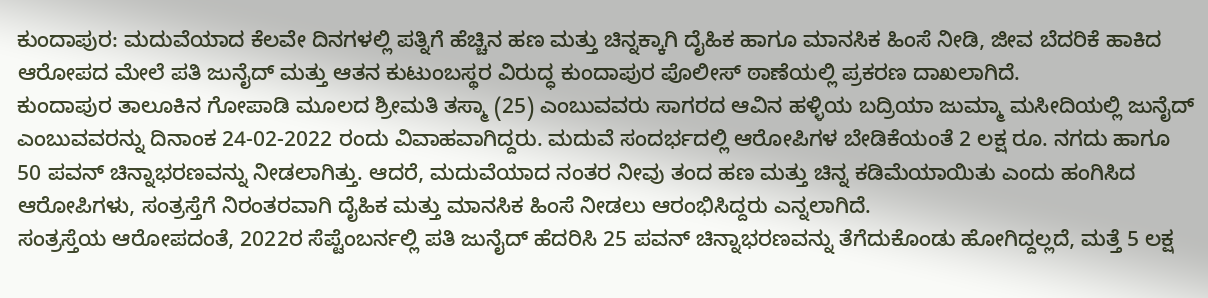ಕುಂದಾಪುರ: ಮದುವೆಯಾದ ಕೆಲವೇ ದಿನಗಳಲ್ಲಿ ಪತ್ನಿಗೆ ಹೆಚ್ಚಿನ ಹಣ ಮತ್ತು ಚಿನ್ನಕ್ಕಾಗಿ ದೈಹಿಕ ಹಾಗೂ ಮಾನಸಿಕ ಹಿಂಸೆ ನೀಡಿ, ಜೀವ ಬೆದರಿಕೆ ಹಾಕಿದ ಆರೋಪದ ಮೇಲೆ ಪತಿ ಜುನೈದ್ ಮತ್ತು ಆತನ ಕುಟುಂಬಸ್ಥರ ವಿರುದ್ಧ ಕುಂದಾಪುರ ಪೊಲೀಸ್ ಠಾಣೆಯಲ್ಲಿ ಪ್ರಕರಣ ದಾಖಲಾಗಿದೆ.
ಕುಂದಾಪುರ ತಾಲೂಕಿನ ಗೋಪಾಡಿ ಮೂಲದ ಶ್ರೀಮತಿ ತಸ್ಮಾ (25) ಎಂಬುವವರು ಸಾಗರದ ಆವಿನ ಹಳ್ಳಿಯ ಬದ್ರಿಯಾ ಜುಮ್ಮಾ ಮಸೀದಿಯಲ್ಲಿ ಜುನೈದ್ ಎಂಬುವವರನ್ನು ದಿನಾಂಕ 24-02-2022 ರಂದು ವಿವಾಹವಾಗಿದ್ದರು. ಮದುವೆ ಸಂದರ್ಭದಲ್ಲಿ ಆರೋಪಿಗಳ ಬೇಡಿಕೆಯಂತೆ 2 ಲಕ್ಷ ರೂ. ನಗದು ಹಾಗೂ 50 ಪವನ್ ಚಿನ್ನಾಭರಣವನ್ನು ನೀಡಲಾಗಿತ್ತು. ಆದರೆ, ಮದುವೆಯಾದ ನಂತರ ನೀವು ತಂದ ಹಣ ಮತ್ತು ಚಿನ್ನ ಕಡಿಮೆಯಾಯಿತು ಎಂದು ಹಂಗಿಸಿದ ಆರೋಪಿಗಳು, ಸಂತ್ರಸ್ತೆಗೆ ನಿರಂತರವಾಗಿ ದೈಹಿಕ ಮತ್ತು ಮಾನಸಿಕ ಹಿಂಸೆ ನೀಡಲು ಆರಂಭಿಸಿದ್ದರು ಎನ್ನಲಾಗಿದೆ.
ಸಂತ್ರಸ್ತೆಯ ಆರೋಪದಂತೆ, 2022ರ ಸೆಪ್ಟೆಂಬರ್ನಲ್ಲಿ ಪತಿ ಜುನೈದ್ ಹೆದರಿಸಿ 25 ಪವನ್ ಚಿನ್ನಾಭರಣವನ್ನು ತೆಗೆದುಕೊಂಡು ಹೋಗಿದ್ದಲ್ಲದೆ, ಮತ್ತೆ 5 ಲಕ್ಷ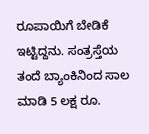ರೂಪಾಯಿಗೆ ಬೇಡಿಕೆ ಇಟ್ಟಿದ್ದನು. ಸಂತ್ರಸ್ತೆಯ ತಂದೆ ಬ್ಯಾಂಕಿನಿಂದ ಸಾಲ ಮಾಡಿ 5 ಲಕ್ಷ ರೂ.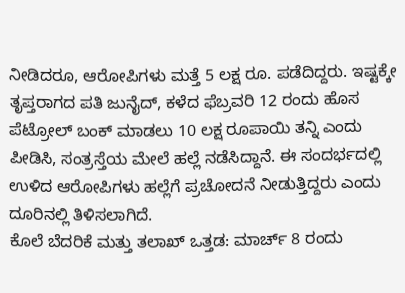ನೀಡಿದರೂ, ಆರೋಪಿಗಳು ಮತ್ತೆ 5 ಲಕ್ಷ ರೂ. ಪಡೆದಿದ್ದರು. ಇಷ್ಟಕ್ಕೇ ತೃಪ್ತರಾಗದ ಪತಿ ಜುನೈದ್, ಕಳೆದ ಫೆಬ್ರವರಿ 12 ರಂದು ಹೊಸ ಪೆಟ್ರೋಲ್ ಬಂಕ್ ಮಾಡಲು 10 ಲಕ್ಷ ರೂಪಾಯಿ ತನ್ನಿ ಎಂದು ಪೀಡಿಸಿ, ಸಂತ್ರಸ್ತೆಯ ಮೇಲೆ ಹಲ್ಲೆ ನಡೆಸಿದ್ದಾನೆ. ಈ ಸಂದರ್ಭದಲ್ಲಿ ಉಳಿದ ಆರೋಪಿಗಳು ಹಲ್ಲೆಗೆ ಪ್ರಚೋದನೆ ನೀಡುತ್ತಿದ್ದರು ಎಂದು ದೂರಿನಲ್ಲಿ ತಿಳಿಸಲಾಗಿದೆ.
ಕೊಲೆ ಬೆದರಿಕೆ ಮತ್ತು ತಲಾಖ್ ಒತ್ತಡ: ಮಾರ್ಚ್ 8 ರಂದು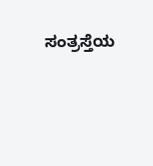ಸಂತ್ರಸ್ತೆಯ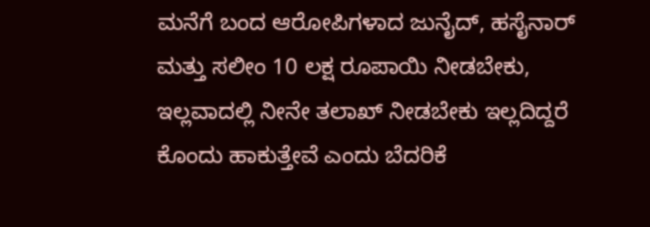ಮನೆಗೆ ಬಂದ ಆರೋಪಿಗಳಾದ ಜುನೈದ್, ಹಸೈನಾರ್ ಮತ್ತು ಸಲೀಂ 10 ಲಕ್ಷ ರೂಪಾಯಿ ನೀಡಬೇಕು, ಇಲ್ಲವಾದಲ್ಲಿ ನೀನೇ ತಲಾಖ್ ನೀಡಬೇಕು ಇಲ್ಲದಿದ್ದರೆ ಕೊಂದು ಹಾಕುತ್ತೇವೆ ಎಂದು ಬೆದರಿಕೆ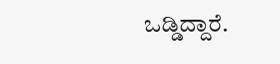ಒಡ್ಡಿದ್ದಾರೆ.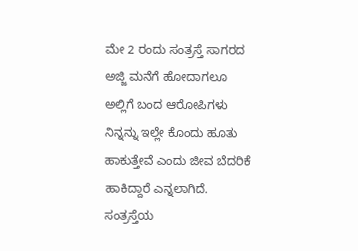ಮೇ 2 ರಂದು ಸಂತ್ರಸ್ತೆ ಸಾಗರದ ಅಜ್ಜಿ ಮನೆಗೆ ಹೋದಾಗಲೂ ಅಲ್ಲಿಗೆ ಬಂದ ಆರೋಪಿಗಳು ನಿನ್ನನ್ನು ಇಲ್ಲೇ ಕೊಂದು ಹೂತು ಹಾಕುತ್ತೇವೆ ಎಂದು ಜೀವ ಬೆದರಿಕೆ ಹಾಕಿದ್ದಾರೆ ಎನ್ನಲಾಗಿದೆ.
ಸಂತ್ರಸ್ತೆಯ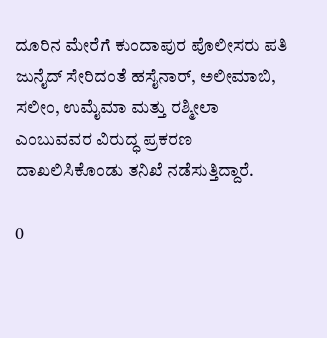ದೂರಿನ ಮೇರೆಗೆ ಕುಂದಾಪುರ ಪೊಲೀಸರು ಪತಿ ಜುನೈದ್ ಸೇರಿದಂತೆ ಹಸೈನಾರ್, ಅಲೀಮಾಬಿ, ಸಲೀಂ, ಉಮೈಮಾ ಮತ್ತು ರಶ್ಮೀಲಾ ಎಂಬುವವರ ವಿರುದ್ಧ ಪ್ರಕರಣ ದಾಖಲಿಸಿಕೊಂಡು ತನಿಖೆ ನಡೆಸುತ್ತಿದ್ದಾರೆ.

0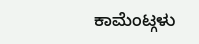ಕಾಮೆಂಟ್ಗಳು